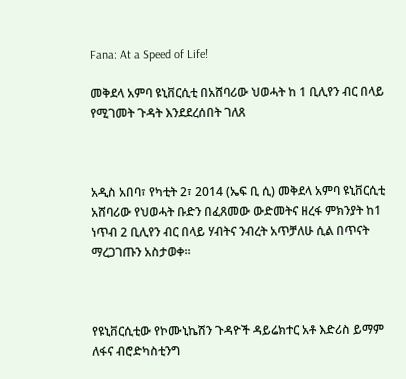Fana: At a Speed of Life!

መቅደላ አምባ ዩኒቨርሲቲ በአሸባሪው ህወሓት ከ 1 ቢሊየን ብር በላይ የሚገመት ጉዳት እንደደረሰበት ገለጸ



አዲስ አበባ፣ የካቲት 2፣ 2014 (ኤፍ ቢ ሲ) መቅደላ አምባ ዩኒቨርሲቲ አሸባሪው የህወሓት ቡድን በፈጸመው ውድመትና ዘረፋ ምክንያት ከ1 ነጥብ 2 ቢሊየን ብር በላይ ሃብትና ንብረት አጥቻለሁ ሲል በጥናት ማረጋገጡን አስታወቀ፡፡



የዩኒቨርሲቲው የኮሙኒኬሽን ጉዳዮች ዳይሬክተር አቶ እድሪስ ይማም ለፋና ብሮድካስቲንግ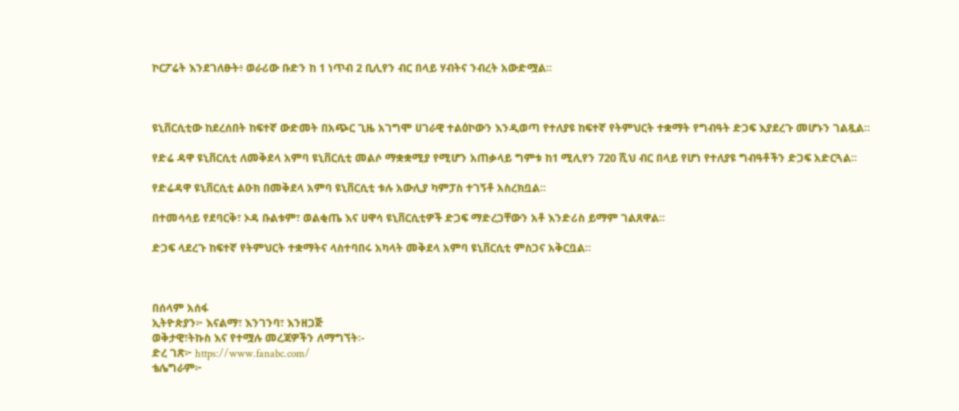ኮርፖሬት እንደገለፁት፥ ወራሪው ቡድን ከ 1 ነጥብ 2 ቢሊየን ብር በላይ ሃብትና ንብረት አውድሟል፡፡



ዩኒቨርሲቲው ከደረሰበት ከፍተኛ ውድመት በአጭር ጊዜ አገግሞ ሀገራዊ ተልዕኮውን እንዲወጣ የተለያዩ ከፍተኛ የትምህርት ተቋማት የግብዓት ድጋፍ እያደረጉ መሆኑን ገልጿል።

የድሬ ዳዋ ዩኒቨርሲቲ ለመቅደላ አምባ ዩኒቨርሲቲ መልሶ ማቋቋሚያ የሚሆን አጠቃላይ ግምቱ ከ1 ሚሊየን 720 ሺህ ብር በላይ የሆነ የተለያዩ ግብዓቶችን ድጋፍ አድርጓል፡፡

የድሬዳዋ ዩኒቨርሲቲ ልዑክ በመቅደላ አምባ ዩኒቨርሲቲ ቱሉ አውሊያ ካምፓስ ተገኝቶ አስረክቧል፡፡

በተመሳሳይ የደባርቅ፣ ኦዳ ቡልቱም፣ ወልቂጤ እና ሀዋሳ ዩኒቨርሲቲዎች ድጋፍ ማድረጋቸውን አቶ እንድሪስ ይማም ገልጸዋል፡፡

ድጋፍ ላደረጉ ከፍተኛ የትምህርት ተቋማትና ላስተባበሩ አካላት መቅደላ አምባ ዩኒቨርሲቲ ምስጋና አቅርቧል።



በሰላም አሰፋ
ኢትዮጵያን፦ እናልማ፣ እንገንባ፣ እንዘጋጅ
ወቅታዊ፣ትኩስ እና የተሟሉ መረጃዎችን ለማግኘት፡-
ድረ ገጽ፦ https://www.fanabc.com/
ቴሌግራም፦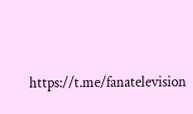https://t.me/fanatelevision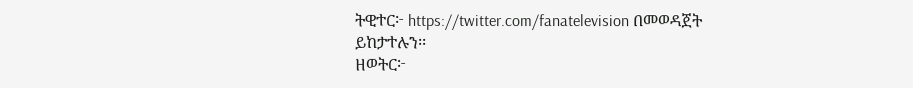ትዊተር፦ https://twitter.com/fanatelevision በመወዳጀት ይከታተሉን፡፡
ዘወትር፦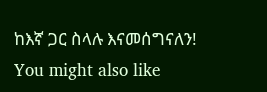ከእኛ ጋር ስላሉ እናመሰግናለን!
You might also like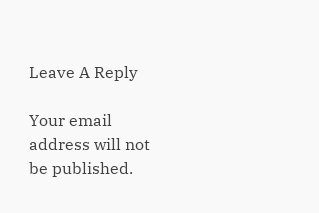Leave A Reply

Your email address will not be published.